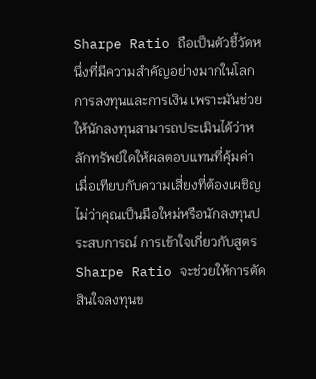Sharpe Ratio ถือเป็นตัวชี้วัดหนึ่งที่มีความสำคัญอย่างมากในโลกการลงทุนและการเงิน เพราะมันช่วยให้นักลงทุนสามารถประเมินได้ว่าหลักทรัพย์ใดให้ผลตอบแทนที่คุ้มค่าเมื่อเทียบกับความเสี่ยงที่ต้องเผชิญ ไม่ว่าคุณเป็นมือใหม่หรือนักลงทุนประสบการณ์ การเข้าใจเกี่ยวกับสูตร Sharpe Ratio จะช่วยให้การตัดสินใจลงทุนข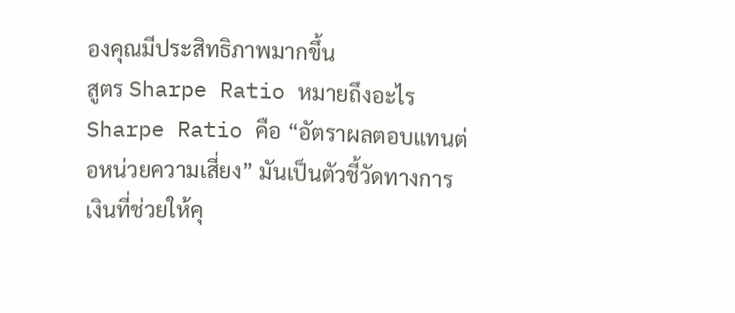องคุณมีประสิทธิภาพมากขึ้น
สูตร Sharpe Ratio หมายถึงอะไร
Sharpe Ratio คือ “อัตราผลตอบแทนต่อหน่วยความเสี่ยง” มันเป็นตัวชี้วัดทางการเงินที่ช่วยให้คุ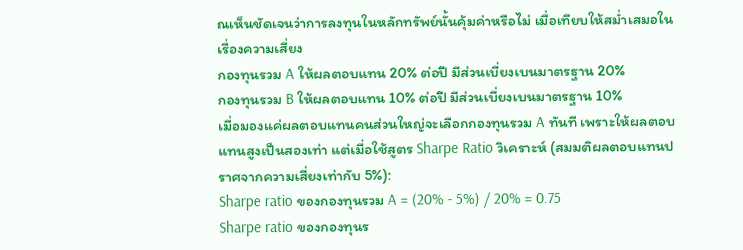ณเห็นชัดเจนว่าการลงทุนในหลักทรัพย์นั้นคุ้มค่าหรือไม่ เมื่อเทียบให้สม่ำเสมอในเรื่องความเสี่ยง
กองทุนรวม A ให้ผลตอบแทน 20% ต่อปี มีส่วนเบี่ยงเบนมาตรฐาน 20%
กองทุนรวม B ให้ผลตอบแทน 10% ต่อปี มีส่วนเบี่ยงเบนมาตรฐาน 10%
เมื่อมองแค่ผลตอบแทนคนส่วนใหญ่จะเลือกกองทุนรวม A ทันที เพราะให้ผลตอบแทนสูงเป็นสองเท่า แต่เมื่อใช้สูตร Sharpe Ratio วิเคราะห์ (สมมติผลตอบแทนปราศจากความเสี่ยงเท่ากับ 5%):
Sharpe ratio ของกองทุนรวม A = (20% - 5%) / 20% = 0.75
Sharpe ratio ของกองทุนร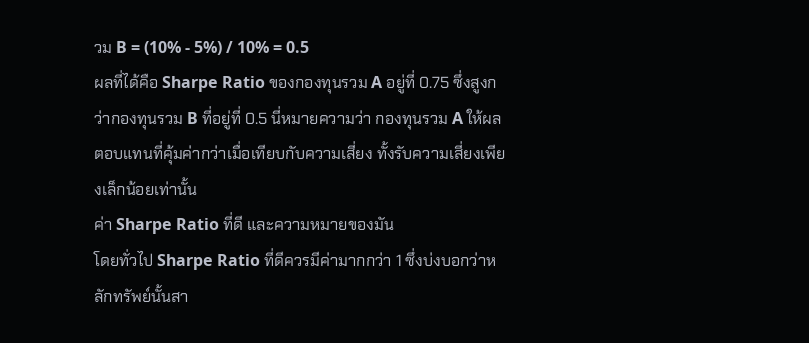วม B = (10% - 5%) / 10% = 0.5
ผลที่ได้คือ Sharpe Ratio ของกองทุนรวม A อยู่ที่ 0.75 ซึ่งสูงกว่ากองทุนรวม B ที่อยู่ที่ 0.5 นี่หมายความว่า กองทุนรวม A ให้ผลตอบแทนที่คุ้มค่ากว่าเมื่อเทียบกับความเสี่ยง ทั้งรับความเสี่ยงเพียงเล็กน้อยเท่านั้น
ค่า Sharpe Ratio ที่ดี และความหมายของมัน
โดยทั่วไป Sharpe Ratio ที่ดีควรมีค่ามากกว่า 1 ซึ่งบ่งบอกว่าหลักทรัพย์นั้นสา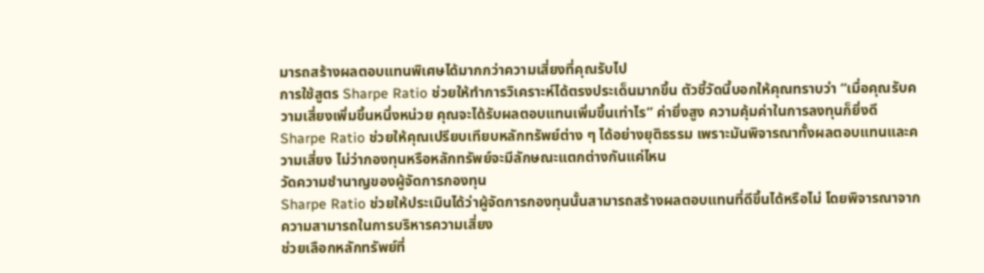มารถสร้างผลตอบแทนพิเศษได้มากกว่าความเสี่ยงที่คุณรับไป
การใช้สูตร Sharpe Ratio ช่วยให้ทำการวิเคราะห์ได้ตรงประเด็นมากขึ้น ตัวชี้วัดนี้บอกให้คุณทราบว่า “เมื่อคุณรับความเสี่ยงเพิ่มขึ้นหนึ่งหน่วย คุณจะได้รับผลตอบแทนเพิ่มขึ้นเท่าไร” ค่ายิ่งสูง ความคุ้มค่าในการลงทุนก็ยิ่งดี
Sharpe Ratio ช่วยให้คุณเปรียบเทียบหลักทรัพย์ต่าง ๆ ได้อย่างยุติธรรม เพราะมันพิจารณาทั้งผลตอบแทนและความเสี่ยง ไม่ว่ากองทุนหรือหลักทรัพย์จะมีลักษณะแตกต่างกันแค่ไหน
วัดความชำนาญของผู้จัดการกองทุน
Sharpe Ratio ช่วยให้ประเมินได้ว่าผู้จัดการกองทุนนั้นสามารถสร้างผลตอบแทนที่ดีขึ้นได้หรือไม่ โดยพิจารณาจากความสามารถในการบริหารความเสี่ยง
ช่วยเลือกหลักทรัพย์ที่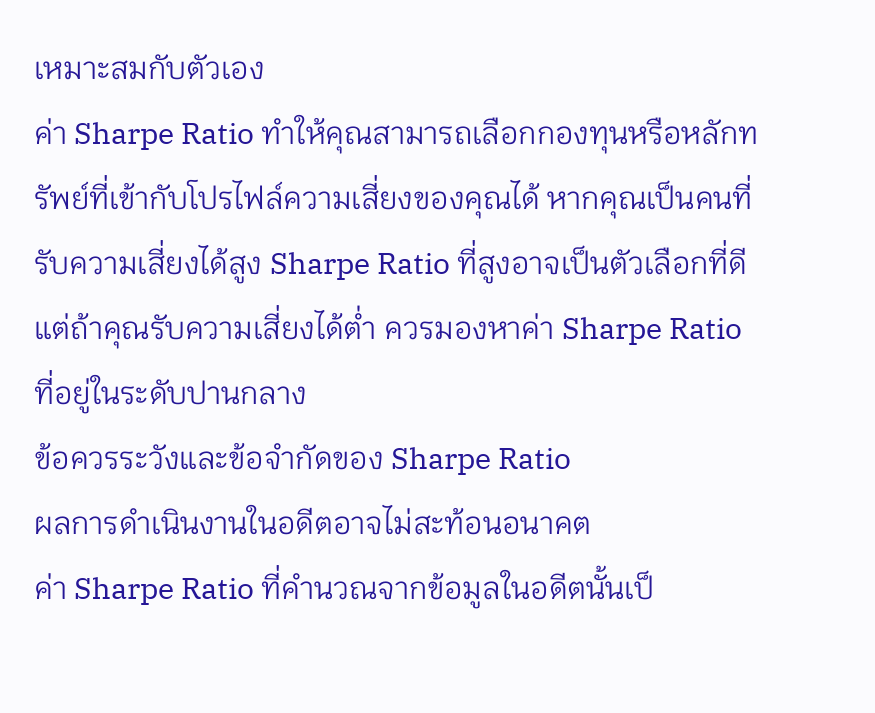เหมาะสมกับตัวเอง
ค่า Sharpe Ratio ทำให้คุณสามารถเลือกกองทุนหรือหลักทรัพย์ที่เข้ากับโปรไฟล์ความเสี่ยงของคุณได้ หากคุณเป็นคนที่รับความเสี่ยงได้สูง Sharpe Ratio ที่สูงอาจเป็นตัวเลือกที่ดี แต่ถ้าคุณรับความเสี่ยงได้ต่ำ ควรมองหาค่า Sharpe Ratio ที่อยู่ในระดับปานกลาง
ข้อควรระวังและข้อจำกัดของ Sharpe Ratio
ผลการดำเนินงานในอดีตอาจไม่สะท้อนอนาคต
ค่า Sharpe Ratio ที่คำนวณจากข้อมูลในอดีตนั้นเป็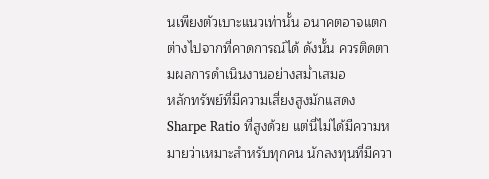นเพียงตัวเบาะแนวเท่านั้น อนาคตอาจแตกต่างไปจากที่คาดการณ์ได้ ดังนั้น ควรติดตามผลการดำเนินงานอย่างสม่ำเสมอ
หลักทรัพย์ที่มีความเสี่ยงสูงมักแสดง Sharpe Ratio ที่สูงด้วย แต่นี่ไม่ได้มีความหมายว่าเหมาะสำหรับทุกคน นักลงทุนที่มีควา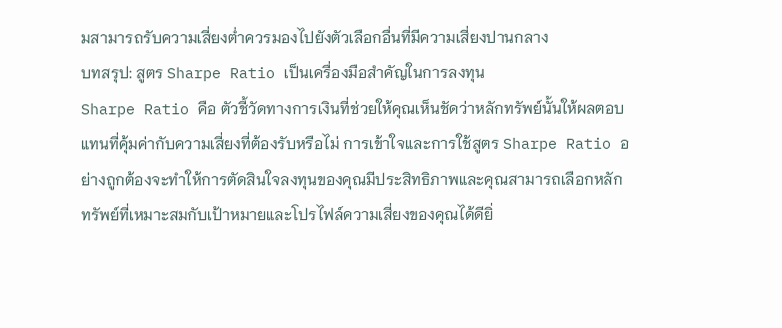มสามารถรับความเสี่ยงต่ำควรมองไปยังตัวเลือกอื่นที่มีความเสี่ยงปานกลาง
บทสรุป: สูตร Sharpe Ratio เป็นเครื่องมือสำคัญในการลงทุน
Sharpe Ratio คือ ตัวชี้วัดทางการเงินที่ช่วยให้คุณเห็นชัดว่าหลักทรัพย์นั้นให้ผลตอบแทนที่คุ้มค่ากับความเสี่ยงที่ต้องรับหรือไม่ การเข้าใจและการใช้สูตร Sharpe Ratio อย่างถูกต้องจะทำให้การตัดสินใจลงทุนของคุณมีประสิทธิภาพและคุณสามารถเลือกหลักทรัพย์ที่เหมาะสมกับเป้าหมายและโปรไฟล์ความเสี่ยงของคุณได้ดียิ่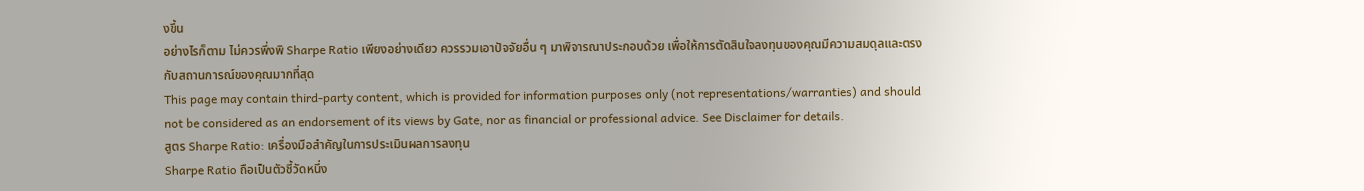งขึ้น
อย่างไรก็ตาม ไม่ควรพึ่งพิ Sharpe Ratio เพียงอย่างเดียว ควรรวมเอาปัจจัยอื่น ๆ มาพิจารณาประกอบด้วย เพื่อให้การตัดสินใจลงทุนของคุณมีความสมดุลและตรงกับสถานการณ์ของคุณมากที่สุด
This page may contain third-party content, which is provided for information purposes only (not representations/warranties) and should not be considered as an endorsement of its views by Gate, nor as financial or professional advice. See Disclaimer for details.
สูตร Sharpe Ratio: เครื่องมือสำคัญในการประเมินผลการลงทุน
Sharpe Ratio ถือเป็นตัวชี้วัดหนึ่ง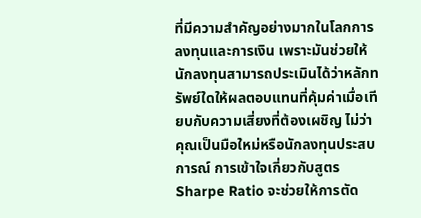ที่มีความสำคัญอย่างมากในโลกการลงทุนและการเงิน เพราะมันช่วยให้นักลงทุนสามารถประเมินได้ว่าหลักทรัพย์ใดให้ผลตอบแทนที่คุ้มค่าเมื่อเทียบกับความเสี่ยงที่ต้องเผชิญ ไม่ว่าคุณเป็นมือใหม่หรือนักลงทุนประสบการณ์ การเข้าใจเกี่ยวกับสูตร Sharpe Ratio จะช่วยให้การตัด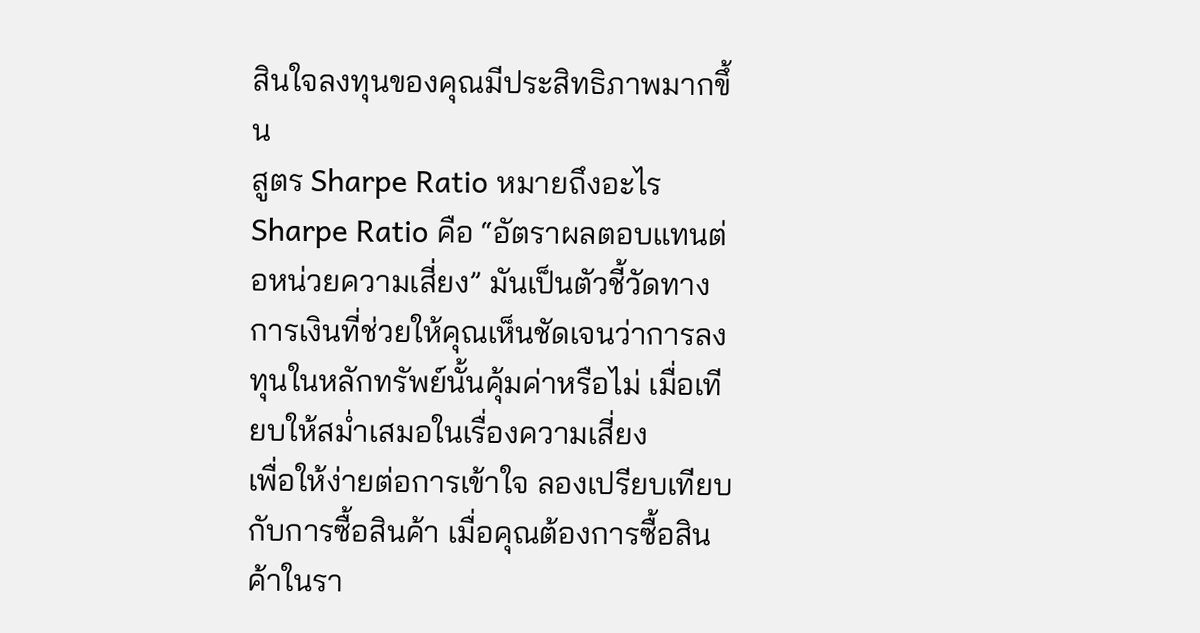สินใจลงทุนของคุณมีประสิทธิภาพมากขึ้น
สูตร Sharpe Ratio หมายถึงอะไร
Sharpe Ratio คือ “อัตราผลตอบแทนต่อหน่วยความเสี่ยง” มันเป็นตัวชี้วัดทางการเงินที่ช่วยให้คุณเห็นชัดเจนว่าการลงทุนในหลักทรัพย์นั้นคุ้มค่าหรือไม่ เมื่อเทียบให้สม่ำเสมอในเรื่องความเสี่ยง
เพื่อให้ง่ายต่อการเข้าใจ ลองเปรียบเทียบกับการซื้อสินค้า เมื่อคุณต้องการซื้อสินค้าในรา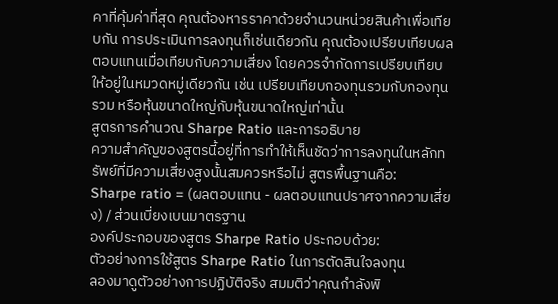คาที่คุ้มค่าที่สุด คุณต้องหารราคาด้วยจำนวนหน่วยสินค้าเพื่อเทียบกัน การประเมินการลงทุนก็เช่นเดียวกัน คุณต้องเปรียบเทียบผลตอบแทนเมื่อเทียบกับความเสี่ยง โดยควรจำกัดการเปรียบเทียบให้อยู่ในหมวดหมู่เดียวกัน เช่น เปรียบเทียบกองทุนรวมกับกองทุนรวม หรือหุ้นขนาดใหญ่กับหุ้นขนาดใหญ่เท่านั้น
สูตรการคำนวณ Sharpe Ratio และการอธิบาย
ความสำคัญของสูตรนี้อยู่ที่การทำให้เห็นชัดว่าการลงทุนในหลักทรัพย์ที่มีความเสี่ยงสูงนั้นสมควรหรือไม่ สูตรพื้นฐานคือ:
Sharpe ratio = (ผลตอบแทน - ผลตอบแทนปราศจากความเสี่ยง) / ส่วนเบี่ยงเบนมาตรฐาน
องค์ประกอบของสูตร Sharpe Ratio ประกอบด้วย:
ตัวอย่างการใช้สูตร Sharpe Ratio ในการตัดสินใจลงทุน
ลองมาดูตัวอย่างการปฏิบัติจริง สมมติว่าคุณกำลังพิ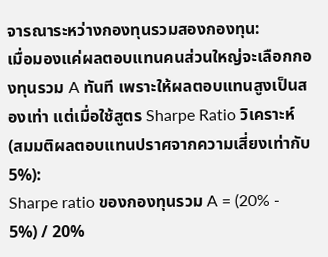จารณาระหว่างกองทุนรวมสองกองทุน:
เมื่อมองแค่ผลตอบแทนคนส่วนใหญ่จะเลือกกองทุนรวม A ทันที เพราะให้ผลตอบแทนสูงเป็นสองเท่า แต่เมื่อใช้สูตร Sharpe Ratio วิเคราะห์ (สมมติผลตอบแทนปราศจากความเสี่ยงเท่ากับ 5%):
Sharpe ratio ของกองทุนรวม A = (20% - 5%) / 20%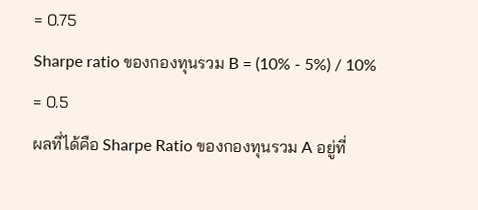= 0.75
Sharpe ratio ของกองทุนรวม B = (10% - 5%) / 10% = 0.5
ผลที่ได้คือ Sharpe Ratio ของกองทุนรวม A อยู่ที่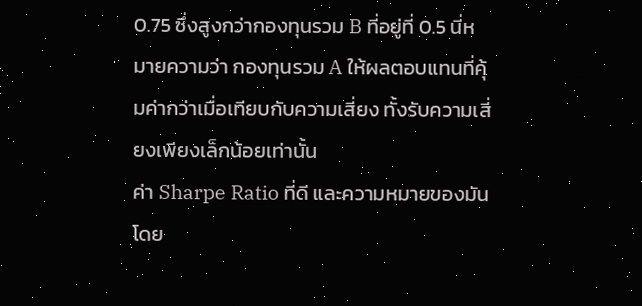0.75 ซึ่งสูงกว่ากองทุนรวม B ที่อยู่ที่ 0.5 นี่หมายความว่า กองทุนรวม A ให้ผลตอบแทนที่คุ้มค่ากว่าเมื่อเทียบกับความเสี่ยง ทั้งรับความเสี่ยงเพียงเล็กน้อยเท่านั้น
ค่า Sharpe Ratio ที่ดี และความหมายของมัน
โดย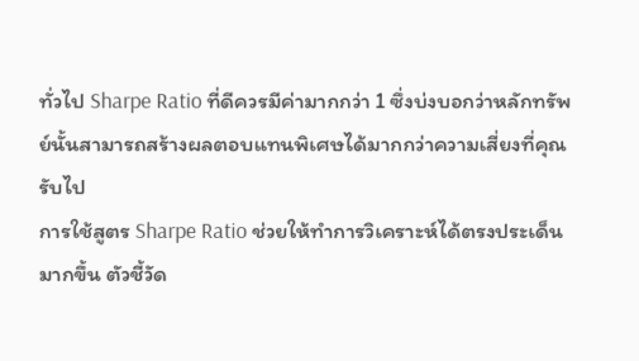ทั่วไป Sharpe Ratio ที่ดีควรมีค่ามากกว่า 1 ซึ่งบ่งบอกว่าหลักทรัพย์นั้นสามารถสร้างผลตอบแทนพิเศษได้มากกว่าความเสี่ยงที่คุณรับไป
การใช้สูตร Sharpe Ratio ช่วยให้ทำการวิเคราะห์ได้ตรงประเด็นมากขึ้น ตัวชี้วัด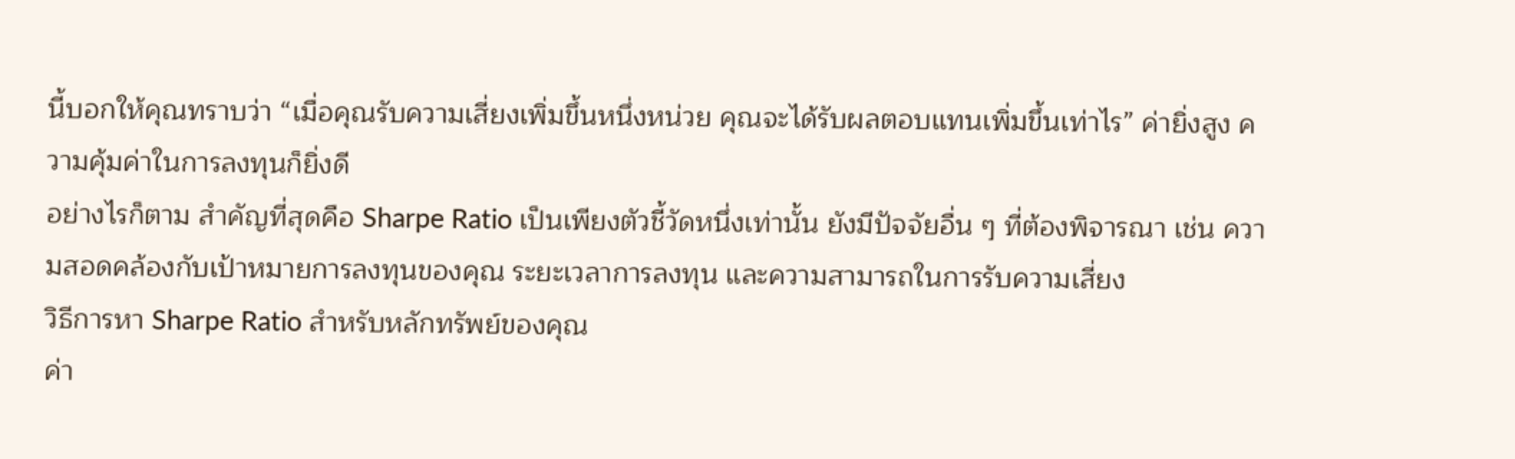นี้บอกให้คุณทราบว่า “เมื่อคุณรับความเสี่ยงเพิ่มขึ้นหนึ่งหน่วย คุณจะได้รับผลตอบแทนเพิ่มขึ้นเท่าไร” ค่ายิ่งสูง ความคุ้มค่าในการลงทุนก็ยิ่งดี
อย่างไรก็ตาม สำคัญที่สุดคือ Sharpe Ratio เป็นเพียงตัวชี้วัดหนึ่งเท่านั้น ยังมีปัจจัยอื่น ๆ ที่ต้องพิจารณา เช่น ความสอดคล้องกับเป้าหมายการลงทุนของคุณ ระยะเวลาการลงทุน และความสามารถในการรับความเสี่ยง
วิธีการหา Sharpe Ratio สำหรับหลักทรัพย์ของคุณ
ค่า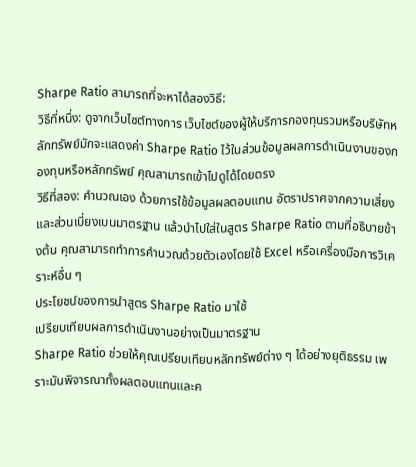Sharpe Ratio สามารถที่จะหาได้สองวิธี:
วิธีที่หนึ่ง: ดูจากเว็บไซต์ทางการ เว็บไซต์ของผู้ให้บริการกองทุนรวมหรือบริษัทหลักทรัพย์มักจะแสดงค่า Sharpe Ratio ไว้ในส่วนข้อมูลผลการดำเนินงานของกองทุนหรือหลักทรัพย์ คุณสามารถเข้าไปดูได้โดยตรง
วิธีที่สอง: คำนวณเอง ด้วยการใช้ข้อมูลผลตอบแทน อัตราปราศจากความเสี่ยง และส่วนเบี่ยงเบนมาตรฐาน แล้วนำไปใส่ในสูตร Sharpe Ratio ตามที่อธิบายข้างต้น คุณสามารถทำการคำนวณด้วยตัวเองโดยใช้ Excel หรือเครื่องมือการวิเคราะห์อื่น ๆ
ประโยชน์ของการนำสูตร Sharpe Ratio มาใช้
เปรียบเทียบผลการดำเนินงานอย่างเป็นมาตรฐาน
Sharpe Ratio ช่วยให้คุณเปรียบเทียบหลักทรัพย์ต่าง ๆ ได้อย่างยุติธรรม เพราะมันพิจารณาทั้งผลตอบแทนและค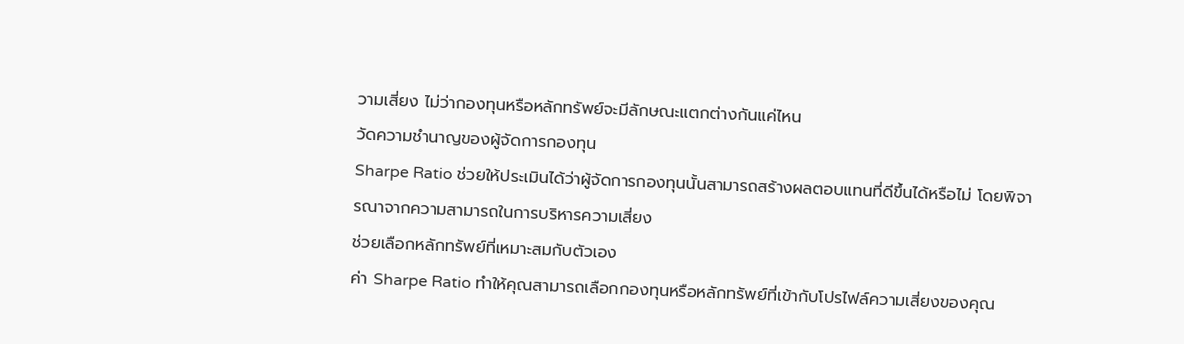วามเสี่ยง ไม่ว่ากองทุนหรือหลักทรัพย์จะมีลักษณะแตกต่างกันแค่ไหน
วัดความชำนาญของผู้จัดการกองทุน
Sharpe Ratio ช่วยให้ประเมินได้ว่าผู้จัดการกองทุนนั้นสามารถสร้างผลตอบแทนที่ดีขึ้นได้หรือไม่ โดยพิจารณาจากความสามารถในการบริหารความเสี่ยง
ช่วยเลือกหลักทรัพย์ที่เหมาะสมกับตัวเอง
ค่า Sharpe Ratio ทำให้คุณสามารถเลือกกองทุนหรือหลักทรัพย์ที่เข้ากับโปรไฟล์ความเสี่ยงของคุณ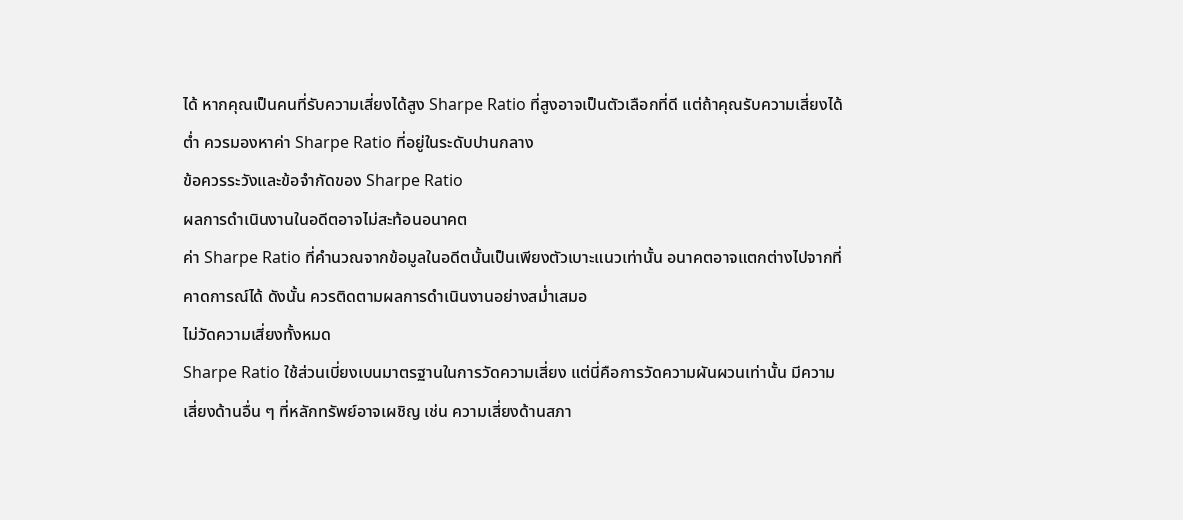ได้ หากคุณเป็นคนที่รับความเสี่ยงได้สูง Sharpe Ratio ที่สูงอาจเป็นตัวเลือกที่ดี แต่ถ้าคุณรับความเสี่ยงได้ต่ำ ควรมองหาค่า Sharpe Ratio ที่อยู่ในระดับปานกลาง
ข้อควรระวังและข้อจำกัดของ Sharpe Ratio
ผลการดำเนินงานในอดีตอาจไม่สะท้อนอนาคต
ค่า Sharpe Ratio ที่คำนวณจากข้อมูลในอดีตนั้นเป็นเพียงตัวเบาะแนวเท่านั้น อนาคตอาจแตกต่างไปจากที่คาดการณ์ได้ ดังนั้น ควรติดตามผลการดำเนินงานอย่างสม่ำเสมอ
ไม่วัดความเสี่ยงทั้งหมด
Sharpe Ratio ใช้ส่วนเบี่ยงเบนมาตรฐานในการวัดความเสี่ยง แต่นี่คือการวัดความผันผวนเท่านั้น มีความเสี่ยงด้านอื่น ๆ ที่หลักทรัพย์อาจเผชิญ เช่น ความเสี่ยงด้านสภา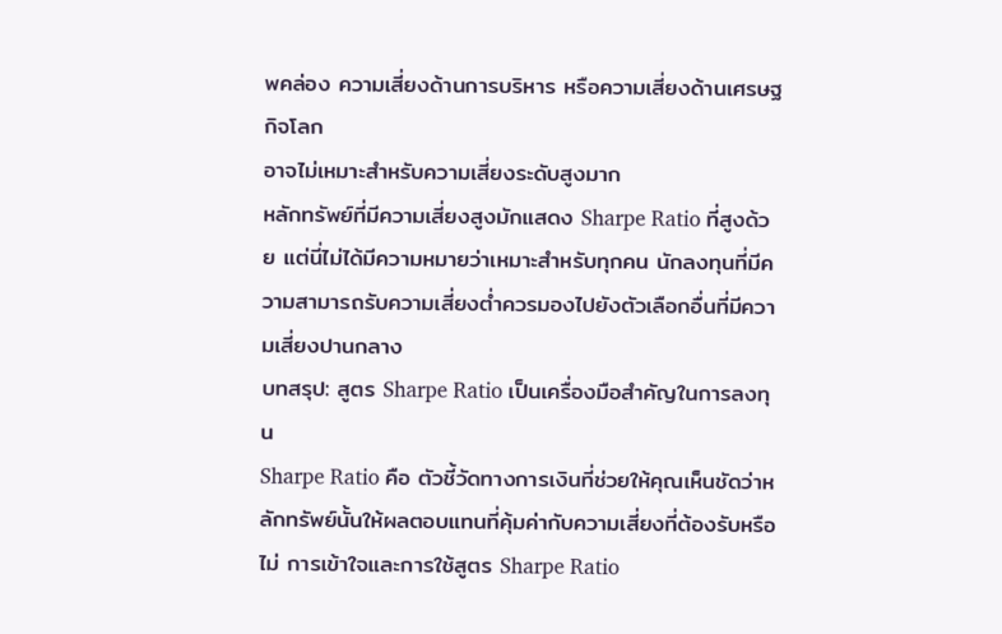พคล่อง ความเสี่ยงด้านการบริหาร หรือความเสี่ยงด้านเศรษฐกิจโลก
อาจไม่เหมาะสำหรับความเสี่ยงระดับสูงมาก
หลักทรัพย์ที่มีความเสี่ยงสูงมักแสดง Sharpe Ratio ที่สูงด้วย แต่นี่ไม่ได้มีความหมายว่าเหมาะสำหรับทุกคน นักลงทุนที่มีความสามารถรับความเสี่ยงต่ำควรมองไปยังตัวเลือกอื่นที่มีความเสี่ยงปานกลาง
บทสรุป: สูตร Sharpe Ratio เป็นเครื่องมือสำคัญในการลงทุน
Sharpe Ratio คือ ตัวชี้วัดทางการเงินที่ช่วยให้คุณเห็นชัดว่าหลักทรัพย์นั้นให้ผลตอบแทนที่คุ้มค่ากับความเสี่ยงที่ต้องรับหรือไม่ การเข้าใจและการใช้สูตร Sharpe Ratio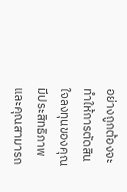อย่างถูกต้องจะทำให้การตัดสินใจลงทุนของคุณมีประสิทธิภาพและคุณสามารถ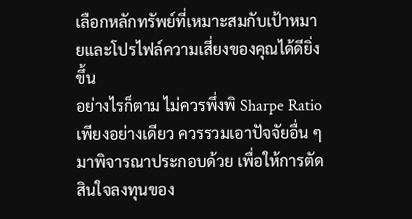เลือกหลักทรัพย์ที่เหมาะสมกับเป้าหมายและโปรไฟล์ความเสี่ยงของคุณได้ดียิ่งขึ้น
อย่างไรก็ตาม ไม่ควรพึ่งพิ Sharpe Ratio เพียงอย่างเดียว ควรรวมเอาปัจจัยอื่น ๆ มาพิจารณาประกอบด้วย เพื่อให้การตัดสินใจลงทุนของ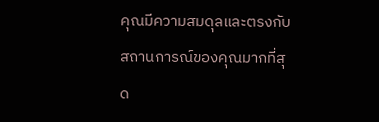คุณมีความสมดุลและตรงกับสถานการณ์ของคุณมากที่สุด